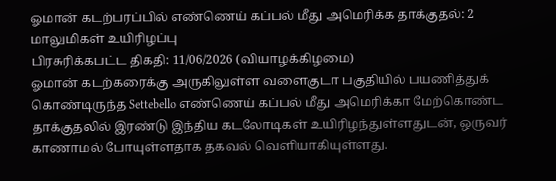ஓமான் கடற்பரப்பில் எண்ணெய் கப்பல் மீது அமெரிக்க தாக்குதல்: 2 மாலுமிகள் உயிரிழப்பு
பிரசுரிக்கபட்ட திகதி: 11/06/2026 (வியாழக்கிழமை)
ஓமான் கடற்கரைக்கு அருகிலுள்ள வளைகுடா பகுதியில் பயணித்துக் கொண்டிருந்த Settebello எண்ணெய் கப்பல் மீது அமெரிக்கா மேற்கொண்ட தாக்குதலில் இரண்டு இந்திய கடலோடிகள் உயிரிழந்துள்ளதுடன், ஒருவர் காணாமல் போயுள்ளதாக தகவல் வெளியாகியுள்ளது.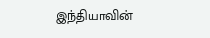இந்தியாவின்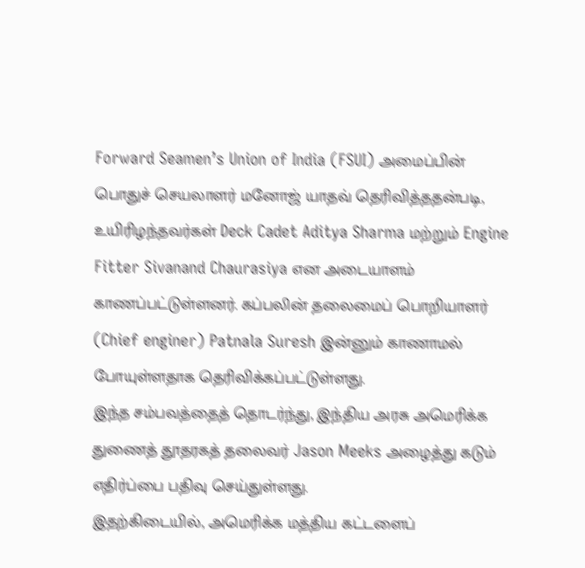Forward Seamen’s Union of India (FSUI) அமைப்பின் பொதுச் செயலாளர் மனோஜ் யாதவ் தெரிவித்ததன்படி, உயிரிழந்தவர்கள் Deck Cadet Aditya Sharma மற்றும் Engine Fitter Sivanand Chaurasiya என அடையாளம் காணப்பட்டுள்ளனர். கப்பலின் தலைமைப் பொறியாளர் (Chief enginer) Patnala Suresh இன்னும் காணாமல் போயுள்ளதாக தெரிவிக்கப்பட்டுள்ளது.
இந்த சம்பவத்தைத் தொடர்ந்து, இந்திய அரசு அமெரிக்க துணைத் தூதரகத் தலைவர் Jason Meeks அழைத்து கடும் எதிர்ப்பை பதிவு செய்துள்ளது.
இதற்கிடையில், அமெரிக்க மத்திய கட்டளைப்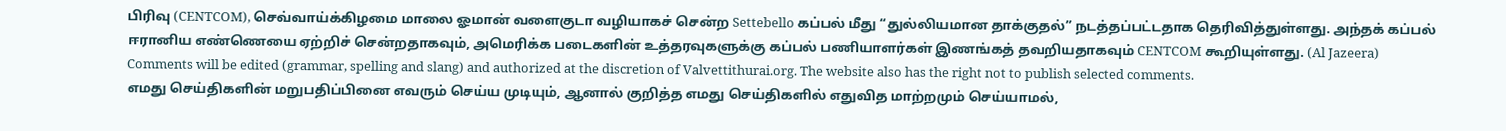பிரிவு (CENTCOM), செவ்வாய்க்கிழமை மாலை ஓமான் வளைகுடா வழியாகச் சென்ற Settebello கப்பல் மீது “துல்லியமான தாக்குதல்” நடத்தப்பட்டதாக தெரிவித்துள்ளது. அந்தக் கப்பல் ஈரானிய எண்ணெயை ஏற்றிச் சென்றதாகவும், அமெரிக்க படைகளின் உத்தரவுகளுக்கு கப்பல் பணியாளர்கள் இணங்கத் தவறியதாகவும் CENTCOM கூறியுள்ளது. (Al Jazeera)
Comments will be edited (grammar, spelling and slang) and authorized at the discretion of Valvettithurai.org. The website also has the right not to publish selected comments.
எமது செய்திகளின் மறுபதிப்பினை எவரும் செய்ய முடியும், ஆனால் குறித்த எமது செய்திகளில் எதுவித மாற்றமும் செய்யாமல்,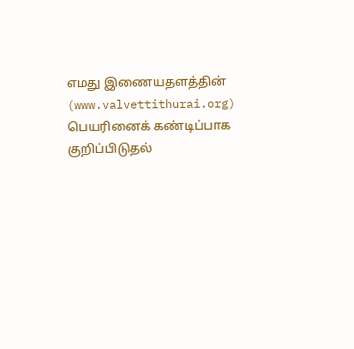எமது இணையதளத்தின் (www.valvettithurai.org) பெயரினைக் கண்டிப்பாக குறிப்பிடுதல்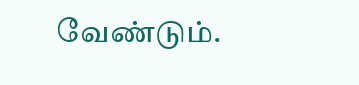வேண்டும்.